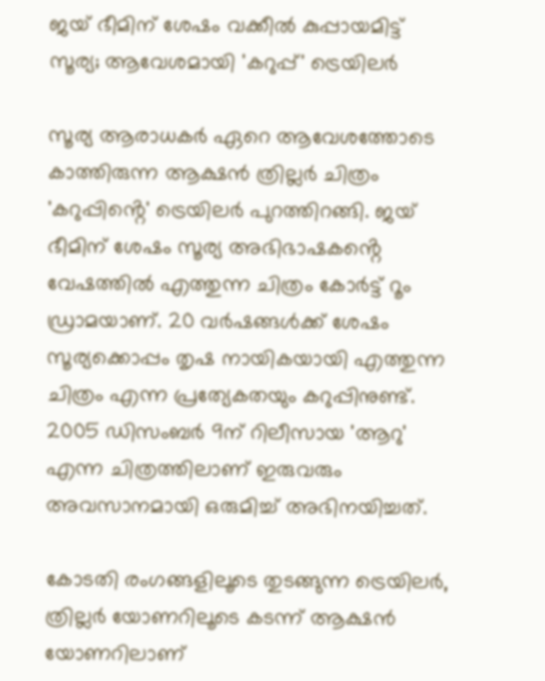ജയ് ഭീമിന് ശേഷം വക്കീൽ കുപ്പായമിട്ട് സൂര്യ; ആവേശമായി 'കറുപ്പ്' ട്രെയിലർ

സൂര്യ ആരാധകർ ഏറെ ആവേശത്തോടെ കാത്തിരുന്ന ആക്ഷൻ ത്രില്ലർ ചിത്രം 'കറുപ്പിൻ്റെ' ട്രെയിലർ പുറത്തിറങ്ങി. ജയ് ഭീമിന് ശേഷം സൂര്യ അഭിഭാഷകൻ്റെ വേഷത്തിൽ എത്തുന്ന ചിത്രം കോർട്ട് റൂം ഡ്രാമയാണ്. 20 വർഷങ്ങൾക്ക് ശേഷം സൂര്യക്കൊപ്പം തൃഷ നായികയായി എത്തുന്ന ചിത്രം എന്ന പ്രത്യേകതയും കറുപ്പിനുണ്ട്. 2005 ഡിസംബർ 9ന് റിലീസായ 'ആറു' എന്ന ചിത്രത്തിലാണ് ഇരുവരും അവസാനമായി ഒരുമിച്ച് അഭിനയിച്ചത്.

കോടതി രംഗങ്ങളിലൂടെ തുടങ്ങുന്ന ട്രെയിലർ, ത്രില്ലർ യോണറിലൂടെ കടന്ന് ആക്ഷൻ യോണറിലാണ്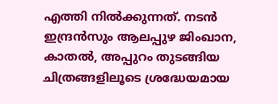എത്തി നിൽക്കുന്നത്. നടൻ ഇന്ദ്രൻസും ആലപ്പുഴ ജിംഖാന, കാതൽ, അപ്പുറം തുടങ്ങിയ ചിത്രങ്ങളിലൂടെ ശ്രദ്ധേയമായ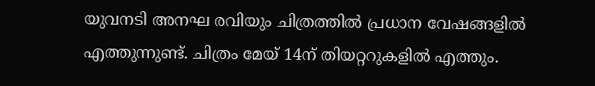യുവനടി അനഘ രവിയും ചിത്രത്തിൽ പ്രധാന വേഷങ്ങളിൽ എത്തുന്നുണ്ട്. ചിത്രം മേയ് 14ന് തിയറ്ററുകളിൽ എത്തും.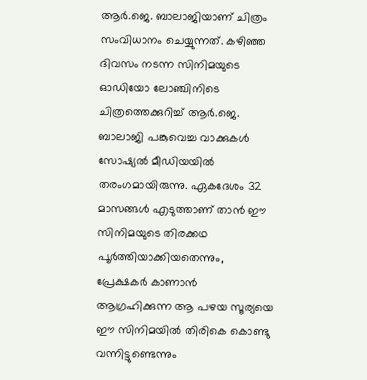ആർ.ജെ. ബാലാജിയാണ് ചിത്രം സംവിധാനം ചെയ്യുന്നത്. കഴിഞ്ഞ ദിവസം നടന്ന സിനിമയുടെ ഓഡിയോ ലോഞ്ചിനിടെ ചിത്രത്തെക്കുറിച്ച് ആർ.ജെ. ബാലാജി പങ്കുവെച്ച വാക്കുകൾ സോഷ്യൽ മീഡിയയിൽ തരംഗമായിരുന്നു. ഏകദേശം 32 മാസങ്ങൾ എടുത്താണ് താൻ ഈ സിനിമയുടെ തിരക്കഥ പൂർത്തിയാക്കിയതെന്നും, പ്രേക്ഷകർ കാണാൻ ആഗ്രഹിക്കുന്ന ആ പഴയ സൂര്യയെ ഈ സിനിമയിൽ തിരികെ കൊണ്ടു വന്നിട്ടുണ്ടെന്നും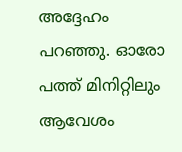അദ്ദേഹം പറഞ്ഞു. ഓരോ പത്ത് മിനിറ്റിലും ആവേശം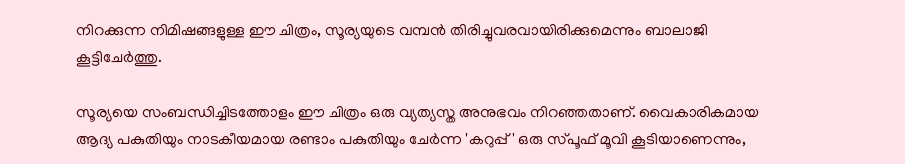നിറക്കുന്ന നിമിഷങ്ങളുള്ള ഈ ചിത്രം, സൂര്യയുടെ വമ്പൻ തിരിച്ചുവരവായിരിക്കുമെന്നും ബാലാജി കൂട്ടിചേർത്തു.

സൂര്യയെ സംബന്ധിച്ചിടത്തോളം ഈ ചിത്രം ഒരു വ്യത്യസ്ത അനുഭവം നിറഞ്ഞതാണ്. വൈകാരികമായ ആദ്യ പകുതിയും നാടകീയമായ രണ്ടാം പകുതിയും ചേർന്ന 'കറുപ്പ്' ഒരു സ്പൂഫ് മൂവി കൂടിയാണെന്നും,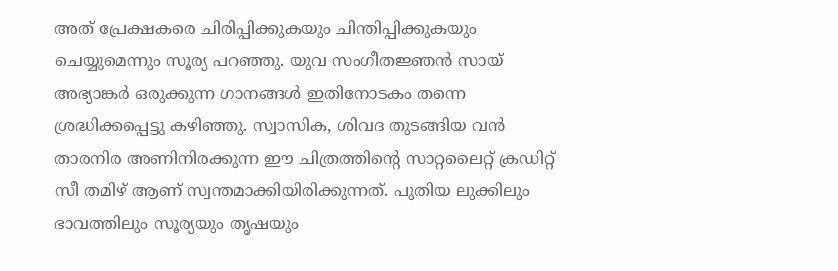അത് പ്രേക്ഷകരെ ചിരിപ്പിക്കുകയും ചിന്തിപ്പിക്കുകയും ചെയ്യുമെന്നും സൂര്യ പറഞ്ഞു. യുവ സംഗീതജ്ഞൻ സായ് അഭ്യാങ്കർ ഒരുക്കുന്ന ഗാനങ്ങൾ ഇതിനോടകം തന്നെ ശ്രദ്ധിക്കപ്പെട്ടു കഴിഞ്ഞു. സ്വാസിക, ശിവദ തുടങ്ങിയ വൻ താരനിര അണിനിരക്കുന്ന ഈ ചിത്രത്തിന്റെ സാറ്റലൈറ്റ് ക്രഡിറ്റ് സീ തമിഴ് ആണ് സ്വന്തമാക്കിയിരിക്കുന്നത്. പുതിയ ലുക്കിലും ഭാവത്തിലും സൂര്യയും തൃഷയും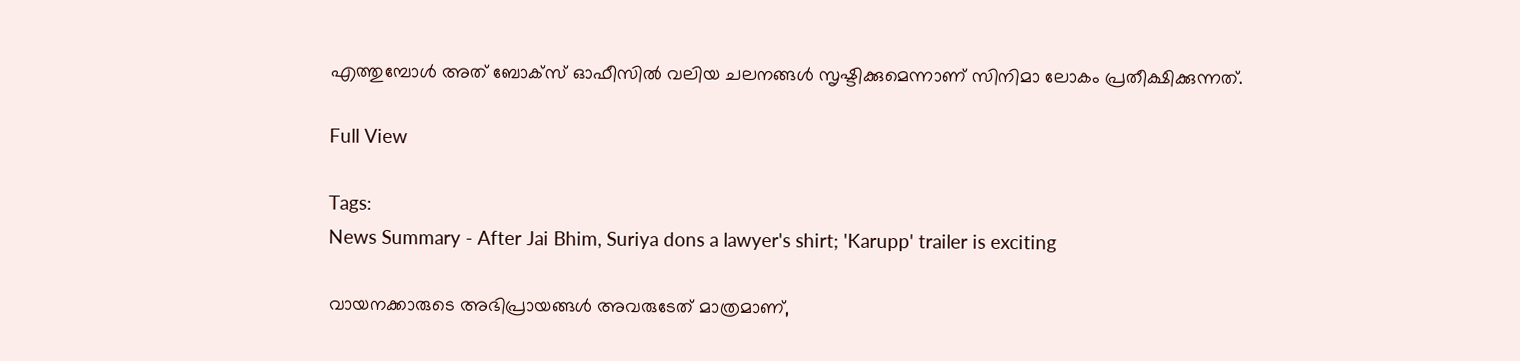എത്തുമ്പോൾ അത് ബോക്സ് ഓഫീസിൽ വലിയ ചലനങ്ങൾ സൃഷ്ടിക്കുമെന്നാണ് സിനിമാ ലോകം പ്രതീക്ഷിക്കുന്നത്.

Full View

Tags:
News Summary - After Jai Bhim, Suriya dons a lawyer's shirt; 'Karupp' trailer is exciting

വായനക്കാരുടെ അഭിപ്രായങ്ങള്‍ അവരുടേത് മാത്രമാണ്,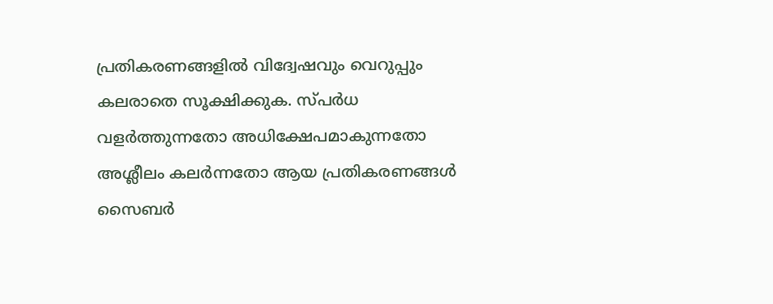പ്രതികരണങ്ങളിൽ വിദ്വേഷവും വെറുപ്പും കലരാതെ സൂക്ഷിക്കുക. സ്പർധ വളർത്തുന്നതോ അധിക്ഷേപമാകുന്നതോ അശ്ലീലം കലർന്നതോ ആയ പ്രതികരണങ്ങൾ സൈബർ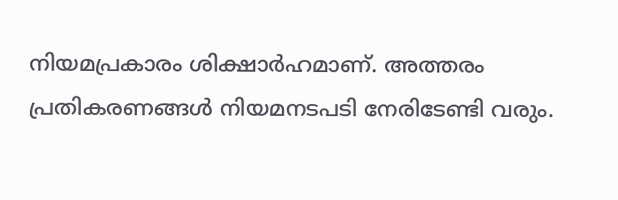നിയമപ്രകാരം ശിക്ഷാർഹമാണ്. അത്തരം പ്രതികരണങ്ങൾ നിയമനടപടി നേരിടേണ്ടി വരും.